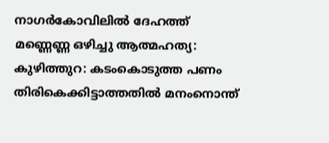നാഗർകോവിലിൽ ദേഹത്ത് മണ്ണെണ്ണ ഒഴിച്ചു ആത്മഹത്യ:
കുഴിത്തുറ: കടംകൊടുത്ത പണം തിരികെക്കിട്ടാത്തതിൽ മനംനൊന്ത്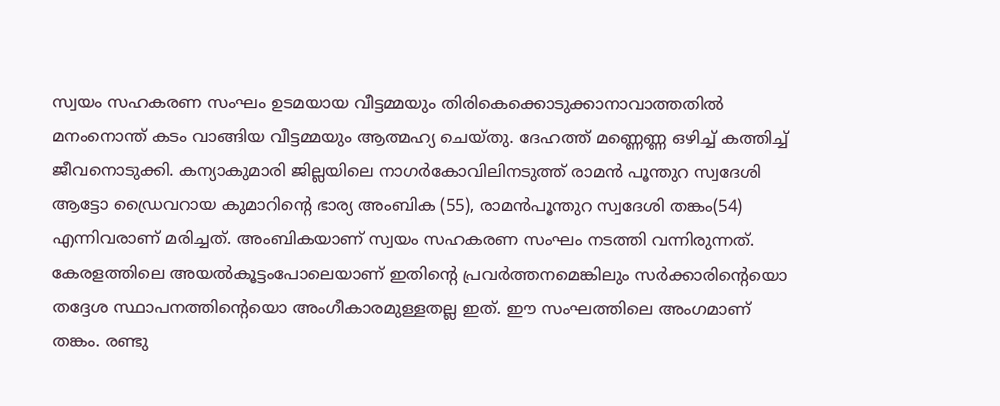സ്വയം സഹകരണ സംഘം ഉടമയായ വീട്ടമ്മയും തിരികെക്കൊടുക്കാനാവാത്തതിൽ മനംനൊന്ത് കടം വാങ്ങിയ വീട്ടമ്മയും ആത്മഹ്യ ചെയ്തു. ദേഹത്ത് മണ്ണെണ്ണ ഒഴിച്ച് കത്തിച്ച് ജീവനൊടുക്കി. കന്യാകുമാരി ജില്ലയിലെ നാഗർകോവിലിനടുത്ത് രാമൻ പൂന്തുറ സ്വദേശി ആട്ടോ ഡ്രൈവറായ കുമാറിന്റെ ഭാര്യ അംബിക (55), രാമൻപൂന്തുറ സ്വദേശി തങ്കം(54) എന്നിവരാണ് മരിച്ചത്. അംബികയാണ് സ്വയം സഹകരണ സംഘം നടത്തി വന്നിരുന്നത്.
കേരളത്തിലെ അയൽകൂട്ടംപോലെയാണ് ഇതിന്റെ പ്രവർത്തനമെങ്കിലും സർക്കാരിന്റെയൊ തദ്ദേശ സ്ഥാപനത്തിന്റെയൊ അംഗീകാരമുള്ളതല്ല ഇത്. ഈ സംഘത്തിലെ അംഗമാണ് തങ്കം. രണ്ടു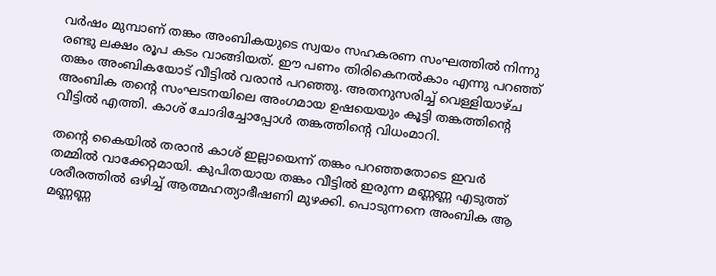വർഷം മുമ്പാണ് തങ്കം അംബികയുടെ സ്വയം സഹകരണ സംഘത്തിൽ നിന്നു രണ്ടു ലക്ഷം രൂപ കടം വാങ്ങിയത്. ഈ പണം തിരികെനൽകാം എന്നു പറഞ്ഞ് തങ്കം അംബികയോട് വീട്ടിൽ വരാൻ പറഞ്ഞു. അതനുസരിച്ച് വെള്ളിയാഴ്ച അംബിക തന്റെ സംഘടനയിലെ അംഗമായ ഉഷയെയും കൂട്ടി തങ്കത്തിന്റെ വീട്ടിൽ എത്തി. കാശ് ചോദിച്ചോപ്പോൾ തങ്കത്തിന്റെ വിധംമാറി.

തന്റെ കൈയിൽ തരാൻ കാശ് ഇല്ലായെന്ന് തങ്കം പറഞ്ഞതോടെ ഇവർ തമ്മിൽ വാക്കേറ്റമായി. കുപിതയായ തങ്കം വീട്ടിൽ ഇരുന്ന മണ്ണണ്ണ എടുത്ത് ശരീരത്തിൽ ഒഴിച്ച് ആത്മഹത്യാഭീഷണി മുഴക്കി. പൊടുന്നനെ അംബിക ആ മണ്ണണ്ണ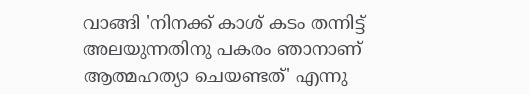വാങ്ങി 'നിനക്ക് കാശ് കടം തന്നിട്ട് അലയുന്നതിനു പകരം ഞാനാണ് ആത്മഹത്യാ ചെയണ്ടത്' എന്നു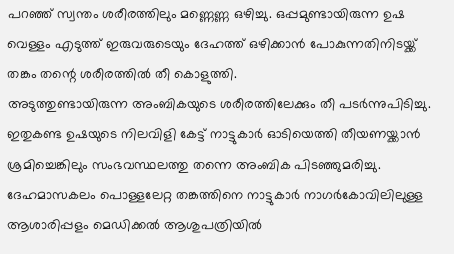പറഞ്ഞ് സ്വന്തം ശരീരത്തിലും മണ്ണെണ്ണ ഒഴിച്ചു. ഒപ്പമുണ്ടായിരുന്ന ഉഷ വെള്ളം എടുത്ത് ഇരുവരുടെയും ദേഹത്ത് ഒഴിക്കാൻ പോകുന്നതിനിടയ്ക്ക് തങ്കം തന്റെ ശരീരത്തിൽ തീ കൊളുത്തി.
അടുത്തുണ്ടായിരുന്ന അംബികയുടെ ശരീരത്തിലേക്കും തീ പടർന്നുപിടിച്ചു. ഇതുകണ്ട ഉഷയുടെ നിലവിളി കേട്ട് നാട്ടുകാർ ഓടിയെത്തി തീയണയ്ക്കാൻ ശ്രമിച്ചെങ്കിലും സംഭവസ്ഥലത്തു തന്നെ അംബിക പിടഞ്ഞുമരിച്ചു. ദേഹമാസകലം പൊള്ളലേറ്റ തങ്കത്തിനെ നാട്ടുകാർ നാഗർകോവിലിലുള്ള ആശാരിപ്പളം മെഡിക്കൽ ആശുപത്രിയിൽ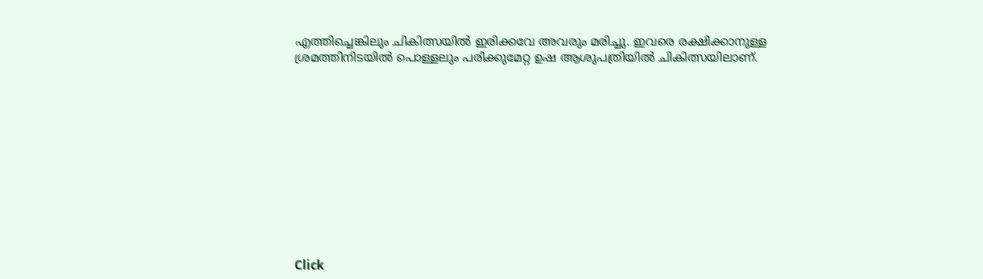എത്തിച്ചെങ്കിലും ചികിത്സയിൽ ഇരിക്കവേ അവരും മരിച്ചു. ഇവരെ രക്ഷിക്കാനുള്ള ശ്രമത്തിനിടയിൽ പൊള്ളലും പരിക്കുമേറ്റ ഉഷ ആശുപത്രിയിൽ ചികിത്സയിലാണ്.












Click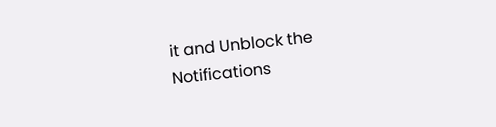it and Unblock the Notifications